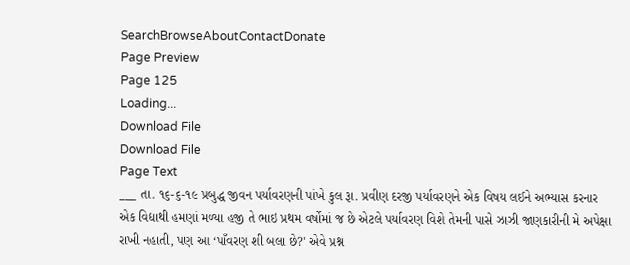SearchBrowseAboutContactDonate
Page Preview
Page 125
Loading...
Download File
Download File
Page Text
___ તા. ૧૬-૬-૧૯ પ્રબુદ્ધ જીવન પર્યાવરણની પાંખે કુલ રૂા. પ્રવીણ દરજી પર્યાવરણને એક વિષય લઈને અભ્યાસ કરનાર એક વિદ્યાથી હમણાં મળ્યા હજી તે ભાઇ પ્રથમ વર્ષોમાં જ છે એટલે પર્યાવરણ વિશે તેમની પાસે ઝાઝી જાણકારીની મે અપેક્ષા રાખી નહાતી, પણ આ ‘પાઁવરણ શી બલા છે?' એવે પ્રશ્ન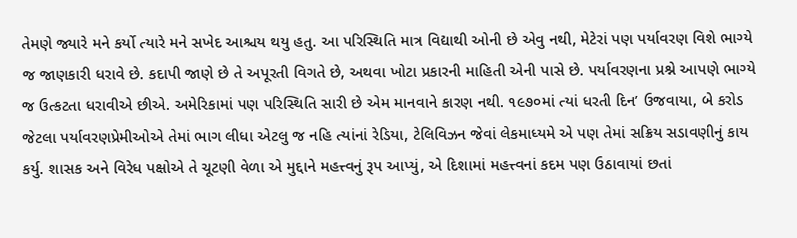તેમણે જ્યારે મને કર્યો ત્યારે મને સખેદ આશ્ચય થયુ હતુ. આ પરિસ્થિતિ માત્ર વિદ્યાથી ઓની છે એવુ નથી, મેટેરાં પણ પર્યાવરણ વિશે ભાગ્યે જ જાણકારી ધરાવે છે. કદાપી જાણે છે તે અપૂરતી વિગતે છે, અથવા ખોટા પ્રકારની માહિતી એની પાસે છે. પર્યાવરણના પ્રશ્ને આપણે ભાગ્યે જ ઉત્કટતા ધરાવીએ છીએ. અમેરિકામાં પણ પરિસ્થિતિ સારી છે એમ માનવાને કારણ નથી. ૧૯૭૦માં ત્યાં ધરતી દિન’ ઉજવાયા, બે કરોડ જેટલા પર્યાવરણપ્રેમીઓએ તેમાં ભાગ લીધા એટલુ જ નહિ ત્યાંનાં રેડિયા, ટેલિવિઝન જેવાં લેકમાધ્યમે એ પણ તેમાં સક્રિય સડાવણીનું કાય કર્યુ. શાસક અને વિરેધ પક્ષોએ તે ચૂટણી વેળા એ મુદ્દાને મહત્ત્વનું રૂપ આપ્યું, એ દિશામાં મહત્ત્વનાં કદમ પણ ઉઠાવાયાં છતાં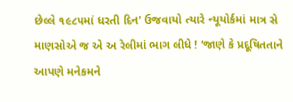છેલ્લે ૧૯૮૫માં ધરતી દિન' ઉજવાયો ત્યારે ન્યૂયોર્કમાં માત્ર સે માણસોએ જ એ અ રેલીમાં ભાગ લીધે ! ‘જાણે કે પ્રદૂષિતતાને આપણે મનેકમને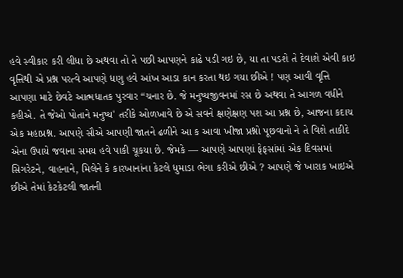હવે સ્વીકાર કરી લીધા છે અથવા તો તે પછી આપણને કાઢે પડી ગઇ છે, યા તા પડશે તે દેવાશે એવી કાઇ વૃત્તિથી એ પ્રશ્ન પરત્વે આપણે ધણુ હવે આંખ આડા કાન કરતા થઇ ગયા છીએ ! પણ આવી વૃત્તિ આપણા માટે છેવટે આત્મધાતક પુરવાર “ચનાર છે. જે મનુષ્યજીવનમાં રસ છે અથવા તે આગળ વધીને કહીએ. તે જેઓ પોતાને મનુષ્ય' તરીકે ઓળખાવે છે એ સવને ક્ષણેક્ષણ પશ આ પ્રશ્ન છે, આજના કદાચ એક મહાપ્રશ્ન. આપણે સૌએ આપણી જાતને ઢળીને આ ક આવા ખીજા પ્રશ્નો પૂછવાનો ને તે વિશે તાકીદે એના ઉપાયે જવાના સમય હવે પાકી ચૂકયા છે. જેમકે — આપણે આપણાં ફેફસાંમાં એક દિવસમાં સિગરેટને, વાહનાને, મિલેને કે કારખાનાંના કેટલે ધુમાડા ભેગા કરીએ છીએ ? આપણે જે ખારાક ખાઇએ છીએ તેમાં કેટકેટલી જાતની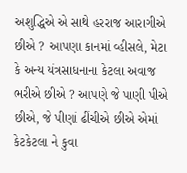અશુદ્ધિએ એ સાથે હરરાજ આરાગીએ છીએ ? આપણા કાનમાં વ્હીસલે, મેટા કે અન્ય યંત્રસાધનાના કેટલા અવાજ ભરીએ છીએ ? આપણે જે પાણી પીએ છીએ, જે પીણાં ઢીંચીએ છીએ એમાં કેટકેટલા ને કુવા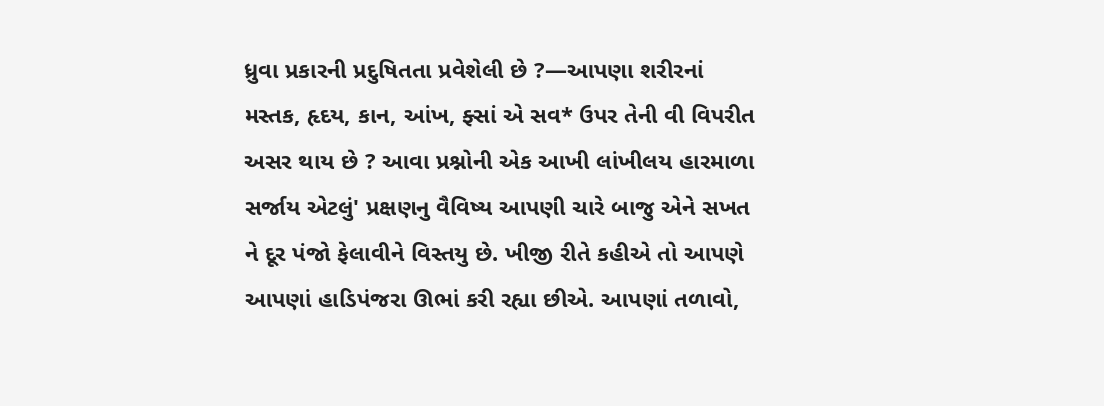ધ્રુવા પ્રકારની પ્રદુષિતતા પ્રવેશેલી છે ?—આપણા શરીરનાં મસ્તક, હૃદય, કાન, આંખ, ફ્સાં એ સવ* ઉપર તેની વી વિપરીત અસર થાય છે ? આવા પ્રશ્નોની એક આખી લાંખીલય હારમાળા સર્જાય એટલું' પ્રક્ષણનુ વૈવિષ્ય આપણી ચારે બાજુ એને સખત ને દૂર પંજો ફેલાવીને વિસ્તયુ છે. ખીજી રીતે કહીએ તો આપણે આપણાં હાડિપંજરા ઊભાં કરી રહ્યા છીએ. આપણાં તળાવો,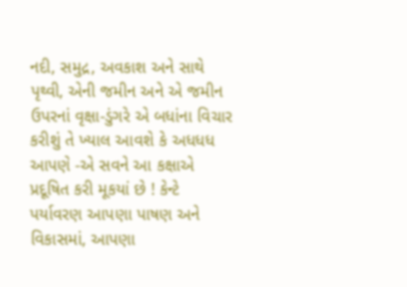નદી, સમુદ્ર, અવકાશ અને સાથે પૃથ્વી, એની જમીન અને એ જમીન ઉપરનાં વૃક્ષા-ડુંગરે એ બધાંના વિચાર કરીશું તે ખ્યાલ આવશે કે અધધધ આપણે -એ સવને આ કક્ષાએ પ્રદૂષિત કરી મૂકયાં છે ! કેન્ટે પર્યાવરણ આપણા પાષણ અને વિકાસમાં, આપણા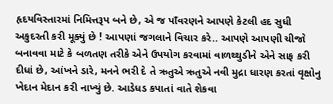હૃદયવિસ્તારમાં નિમિત્તરૂપ બને છે, એ જ પાઁવરણને આપણે કેટલી હદ સુધી અકુદરતી કરી મૂક્યું છે ! આપણાં જગલાને વિચાર કરે.. આપણે આપણી ચીજો બનાવવા માટે કે બળતણ તરીકે એને ઉપયોગ કરવામાં વાળથ્થુડીને એને સાફ કરી દીધાં છે, આંખને ડારે, મનને ભરી દે તે ઋતુએ ઋતુએ નવી મુદ્રા ધારણ કરતાં વૃક્ષોનુ ખેદાન મેદાન કરી નાખ્યું છે. આડેધડ કપાતાં વાતે શેકવા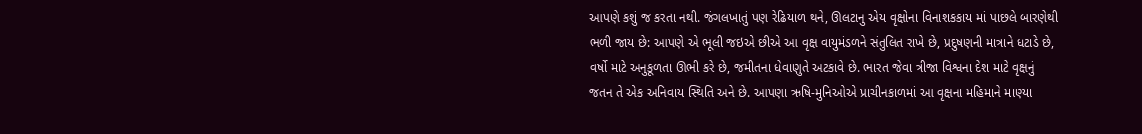આપણે કશું જ કરતા નથી. જંગલખાતું પણ રેઢિયાળ થને, ઊલટાનુ એય વૃક્ષોના વિનાશકકાય માં પાછલે બારણેથી ભળી જાય છે: આપણે એ ભૂલી જઇએ છીએ આ વૃક્ષ વાયુમંડળને સંતુલિત રાખે છે, પ્રદુષણની માત્રાને ધટાડે છે, વર્ષો માટે અનુકૂળતા ઊભી કરે છે, જમીતના ધેવાણુતે અટકાવે છે. ભારત જેવા ત્રીજા વિશ્વના દેશ માટે વૃક્ષનું જતન તે એક અનિવાય સ્થિતિ અને છે. આપણા ઋષિ-મુનિઓએ પ્રાચીનકાળમાં આ વૃક્ષના મહિમાને માણ્યા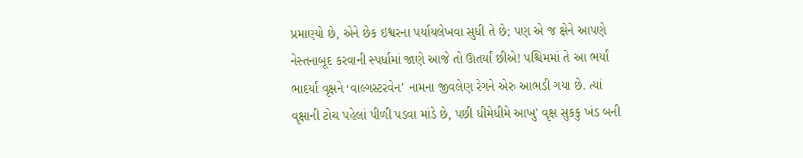પ્રમાણ્યો છે, એને છેક ઇશ્વરના પર્યાયલેખવા સુધી તે છે; પણ એ જ ક્ષેને આપણે નેસ્તનાબૂદ કરવાની સ્પર્ધામાં જાણે આજે તો ઊતર્યાં છીએ! પશ્ચિમમાં તે આ ભર્યાં ભાદર્યાં વૃક્ષને ‘વાલ્ગસ્ટરવેન’ નામના જીવલેણ રેગને એરુ આભડી ગયા છે. ત્યાં વૃક્ષાની ટોચ પહેલાં પીળી પડવા માંડે છે, પછી ધીમેધીમે આખુ' વૃક્ષ સુકકુ ખંડ બની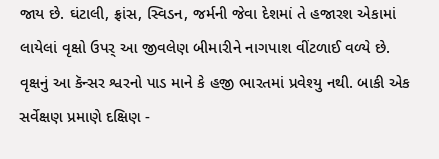જાય છે. ઘંટાલી, ફ્રાંસ, સ્વિડન, જર્મની જેવા દેશમાં તે હજારશ એકામાં લાયેલાં વૃક્ષો ઉપર્ આ જીવલેણ બીમારીને નાગપાશ વીંટળાઈ વળ્યે છે. વૃક્ષનું આ કૅન્સર શ્વરનો પાડ માને કે હજી ભારતમાં પ્રવેશ્યુ નથી. બાકી એક સર્વેક્ષણ પ્રમાણે દક્ષિણ -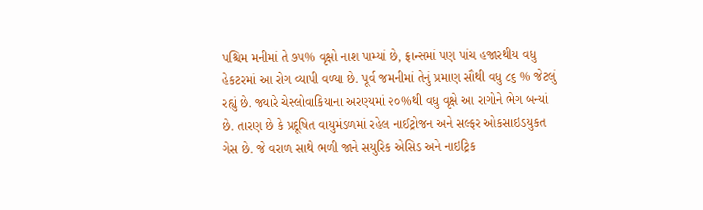પશ્ચિમ મનીમાં તે ૭૫% વૃક્ષો નાશ પામ્યાં છે, ફ્રાન્સમાં પણ પાંચ હજારથીય વધુ હેકટરમાં આ રોગ વ્યાપી વળ્યા છે. પૂર્વ જમનીમાં તેનું પ્રમાણ સૌથી વધુ ૮૬ % જેટલું રહ્યું છે. જ્યારે ચેસ્લોવાકિયાના અરણ્યમાં ૨૦%થી વધુ વૃક્ષે આ રાગોને ભેગ બન્યાં છે. તારણ છે કે પ્રદૂષિત વાયુમંડળમાં રહેલ નાઈટ્રોજન અને સલ્ફર ઓકસાઇડયુકત ગેસ છે. જે વરાળ સાથે ભળી જાને સયુરિક એસિડ અને નાઇટ્રિક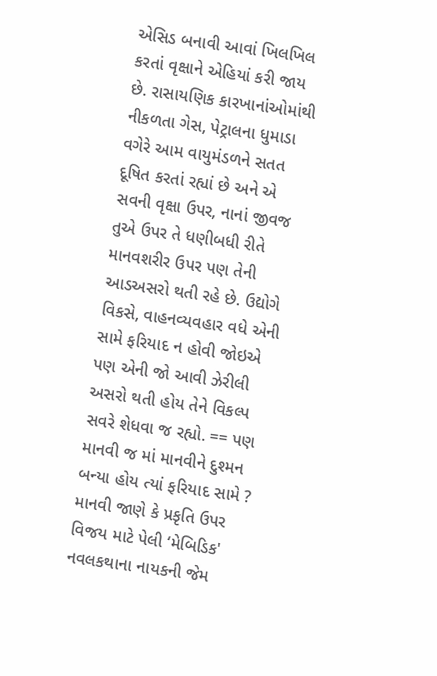એસિડ બનાવી આવાં ખિલખિલ કરતાં વૃક્ષાને એહિયાં કરી જાય છે. રાસાયણિક કારખાનાંઓમાંથી નીકળતા ગેસ, પેટ્રાલના ધુમાડા વગેરે આમ વાયુમંડળને સતત દૂષિત કરતાં રહ્યાં છે અને એ સવની વૃક્ષા ઉપર, નાનાં જીવજ તુએ ઉપર તે ધણીબધી રીતે માનવશરીર ઉપર પણ તેની આડઅસરો થતી રહે છે. ઉદ્યોગે વિકસે, વાહનવ્યવહાર વધે એની સામે ફરિયાદ ન હોવી જોઇએ પણ એની જો આવી ઝેરીલી અસરો થતી હોય તેને વિકલ્પ સવરે શેધવા જ રહ્યો. == પણ માનવી જ માં માનવીને દુશ્મન બન્યા હોય ત્યાં ફરિયાદ સામે ? માનવી જાણે કે પ્રકૃતિ ઉપર વિજય માટે પેલી ‘મેબિડિક' નવલકથાના નાયકની જેમ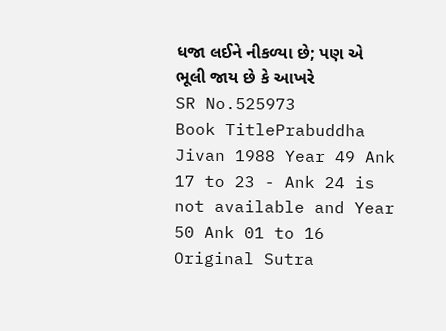ધજા લઈને નીકળ્યા છે; પણ એ ભૂલી જાય છે કે આખરે
SR No.525973
Book TitlePrabuddha Jivan 1988 Year 49 Ank 17 to 23 - Ank 24 is not available and Year 50 Ank 01 to 16
Original Sutra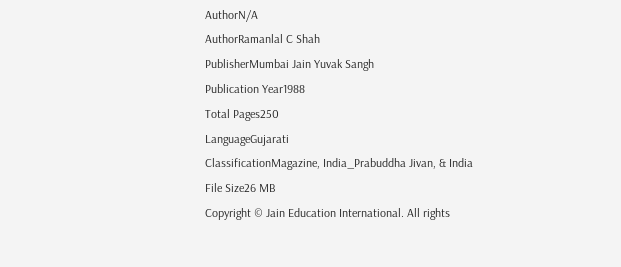AuthorN/A
AuthorRamanlal C Shah
PublisherMumbai Jain Yuvak Sangh
Publication Year1988
Total Pages250
LanguageGujarati
ClassificationMagazine, India_Prabuddha Jivan, & India
File Size26 MB
Copyright © Jain Education International. All rights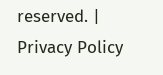reserved. | Privacy Policy